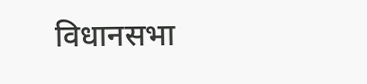विधानसभा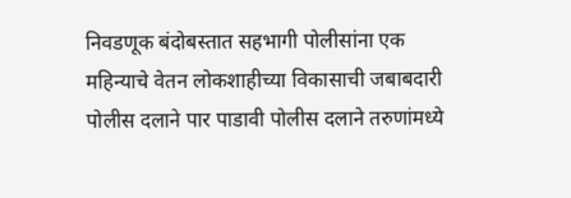निवडणूक बंदोबस्तात सहभागी पोलीसांना एक महिन्याचे वेतन लोकशाहीच्या विकासाची जबाबदारी पोलीस दलाने पार पाडावी पोलीस दलाने तरुणांमध्ये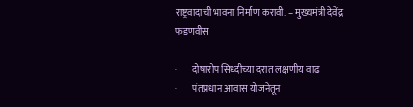राष्ट्रवादाची भावना निर्माण करावी. – मुख्यमंत्री देवेंद्र फडणवीस

·        दोषारोप सिध्दीच्या दरात लक्षणीय वाढ
·        पंतप्रधान आवास योजनेतून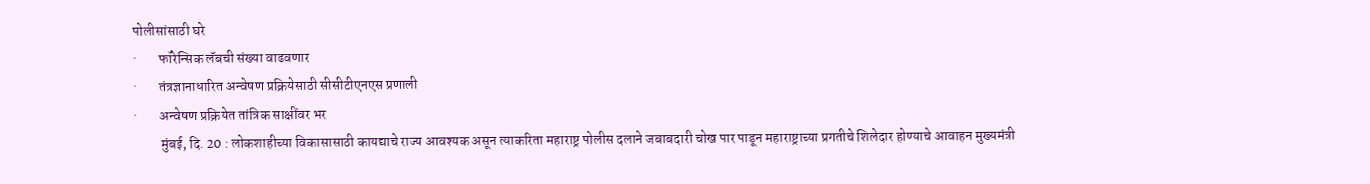पोलीसांसाठी घरे
·        फॉरेन्सिक लॅबची संख्या वाढवणार
·        तंत्रज्ञानाधारित अन्वेषण प्रक्रियेसाठी सीसीटीएनएस प्रणाली
·        अन्वेषण प्रक्रियेत तांत्रिक साक्षींवर भर
          मुंबई, दि. 20 : लोकशाहीच्या विकासासाठी कायद्याचे राज्य आवश्यक असून त्याकरिता महाराष्ट्र पोलीस दलाने जबाबदारी चोख पार पाडून महाराष्ट्राच्या प्रगतीचे शिलेदार होण्याचे आवाहन मुख्यमंत्री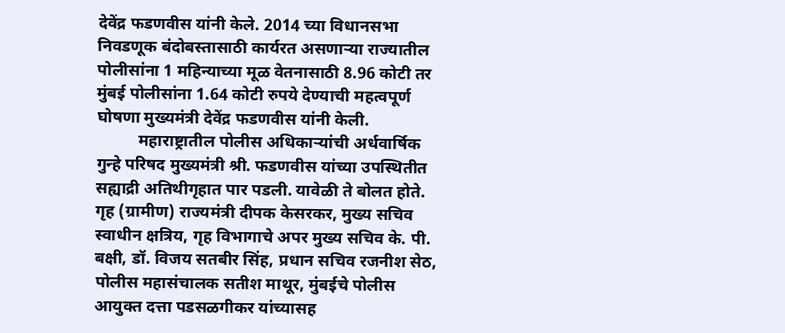देवेंद्र फडणवीस यांनी केले. 2014 च्या विधानसभा निवडणूक बंदोबस्तासाठी कार्यरत असणाऱ्या राज्यातील पोलीसांना 1 महिन्याच्या मूळ वेतनासाठी 8.96 कोटी तर मुंबई पोलीसांना 1.64 कोटी रुपये देण्याची महत्वपूर्ण घोषणा मुख्यमंत्री देवेंद्र फडणवीस यांनी केली.
          महाराष्ट्रातील पोलीस अधिकाऱ्यांची अर्धवार्षिक गुन्हे परिषद मुख्यमंत्री श्री. फडणवीस यांच्या उपस्थितीत सह्याद्री अतिथीगृहात पार पडली. यावेळी ते बोलत होते. गृह (ग्रामीण) राज्यमंत्री दीपक केसरकर, मुख्य सचिव स्वाधीन क्षत्रिय, गृह विभागाचे अपर मुख्य सचिव के. पी. बक्षी, डॉ. विजय सतबीर सिंह, प्रधान सचिव रजनीश सेठ, पोलीस महासंचालक सतीश माथूर, मुंबईचे पोलीस आयुक्त दत्ता पडसळगीकर यांच्यासह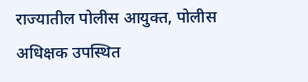राज्यातील पोलीस आयुक्त, पोलीस अधिक्षक उपस्थित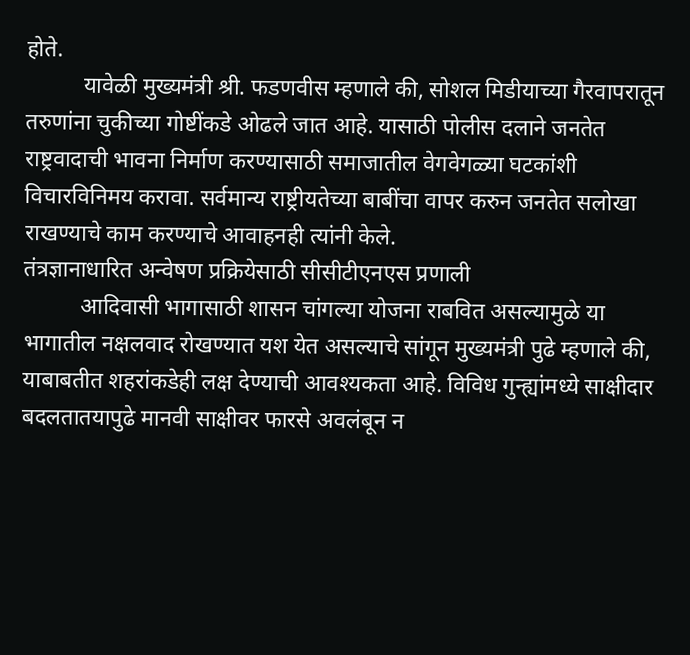होते.
          यावेळी मुख्यमंत्री श्री. फडणवीस म्हणाले की, सोशल मिडीयाच्या गैरवापरातून तरुणांना चुकीच्या गोष्टींकडे ओढले जात आहे. यासाठी पोलीस दलाने जनतेत राष्ट्रवादाची भावना निर्माण करण्यासाठी समाजातील वेगवेगळ्या घटकांशी विचारविनिमय करावा. सर्वमान्य राष्ट्रीयतेच्या बाबींचा वापर करुन जनतेत सलोखा राखण्याचे काम करण्याचे आवाहनही त्यांनी केले.
तंत्रज्ञानाधारित अन्वेषण प्रक्रियेसाठी सीसीटीएनएस प्रणाली
          आदिवासी भागासाठी शासन चांगल्या योजना राबवित असल्यामुळे या भागातील नक्षलवाद रोखण्यात यश येत असल्याचे सांगून मुख्यमंत्री पुढे म्हणाले की, याबाबतीत शहरांकडेही लक्ष देण्याची आवश्यकता आहे. विविध गुन्ह्यांमध्ये साक्षीदार बदलतातयापुढे मानवी साक्षीवर फारसे अवलंबून न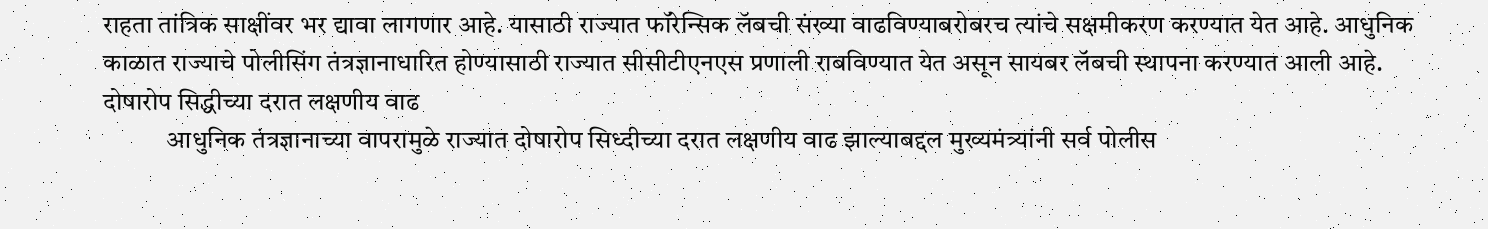राहता तांत्रिक साक्षींवर भर द्यावा लागणार आहे. यासाठी राज्यात फॉरेन्सिक लॅबची संख्या वाढविण्याबरोबरच त्यांचे सक्षमीकरण करण्यात येत आहे. आधुनिक काळात राज्याचे पोलीसिंग तंत्रज्ञानाधारित होण्यासाठी राज्यात सीसीटीएनएस प्रणाली राबविण्यात येत असून सायबर लॅबची स्थापना करण्यात आली आहे.
दोषारोप सिद्धीच्या दरात लक्षणीय वाढ
            आधुनिक तंत्रज्ञानाच्या वापरामुळे राज्यात दोषारोप सिध्दीच्या दरात लक्षणीय वाढ झाल्याबद्दल मुख्यमंत्र्यांनी सर्व पोलीस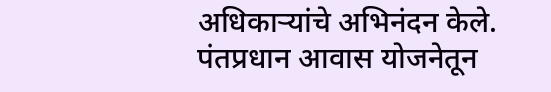अधिकाऱ्यांचे अभिनंदन केले.
पंतप्रधान आवास योजनेतून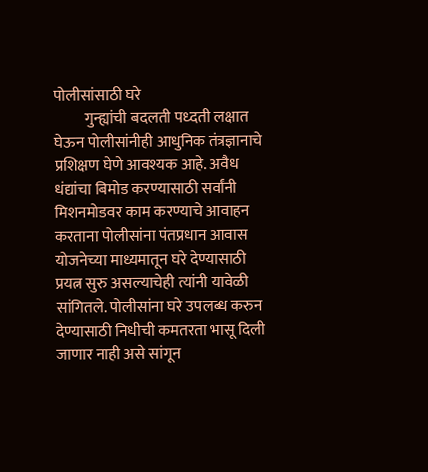पोलीसांसाठी घरे
          गुन्ह्यांची बदलती पध्दती लक्षात घेऊन पोलीसांनीही आधुनिक तंत्रज्ञानाचे प्रशिक्षण घेणे आवश्यक आहे. अवैध धंद्यांचा बिमोड करण्यासाठी सर्वांनी मिशनमोडवर काम करण्याचे आवाहन करताना पोलीसांना पंतप्रधान आवास योजनेच्या माध्यमातून घरे देण्यासाठी प्रयत्न सुरु असल्याचेही त्यांनी यावेळी सांगितले. पोलीसांना घरे उपलब्ध करुन देण्यासाठी निधीची कमतरता भासू दिली जाणार नाही असे सांगून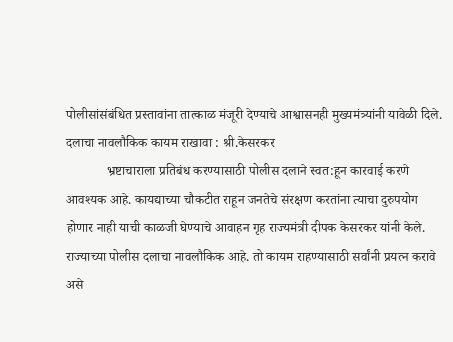पोलीसांसंबंधित प्रस्तावांना तात्काळ मंजूरी देण्याचे आश्वासनही मुख्यमंत्र्यांनी यावेळी दिले.
दलाचा नावलौकिक कायम राखावा : श्री.केसरकर
            भ्रष्टाचाराला प्रतिबंध करण्यासाठी पोलीस दलाने स्वत:हून कारवाई करणे आवश्यक आहे. कायद्याच्या चौकटीत राहून जनतेचे संरक्षण करतांना त्याचा दुरुपयोग होणार नाही याची काळजी घेण्याचे आवाहन गृह राज्यमंत्री दीपक केसरकर यांनी केले. राज्याच्या पोलीस दलाचा नावलौकिक आहे. तो कायम राहण्यासाठी सर्वांनी प्रयत्न करावे असे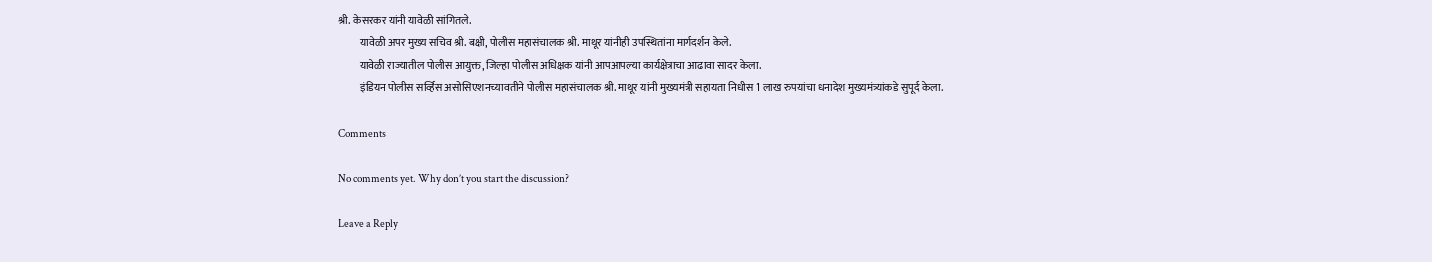श्री. केसरकर यांनी यावेळी सांगितले.
          यावेळी अपर मुख्य सचिव श्री. बक्षी, पोलीस महासंचालक श्री. माथूर यांनीही उपस्थितांना मार्गदर्शन केले.
          यावेळी राज्यातील पोलीस आयुक्त, जिल्हा पोलीस अधिक्षक यांनी आपआपल्या कार्यक्षेत्राचा आढावा सादर केला.
          इंडियन पोलीस सर्व्हिस असोसिएशनच्यावतीने पोलीस महासंचालक श्री. माथूर यांनी मुख्यमंत्री सहायता निधीस 1 लाख रुपयांचा धनादेश मुख्यमंत्र्यांकडे सुपूर्द केला.

Comments

No comments yet. Why don’t you start the discussion?

Leave a Reply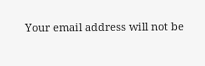Your email address will not be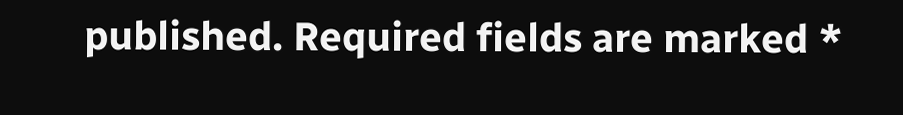published. Required fields are marked *